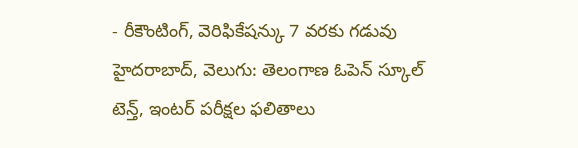- రీకౌంటింగ్, వెరిఫికేషన్కు 7 వరకు గడువు
హైదరాబాద్, వెలుగు: తెలంగాణ ఓపెన్ స్కూల్ టెన్త్, ఇంటర్ పరీక్షల ఫలితాలు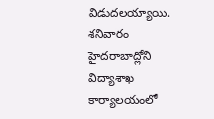విడుదలయ్యాయి. శనివారం హైదరాబాద్లోని విద్యాశాఖ కార్యాలయంలో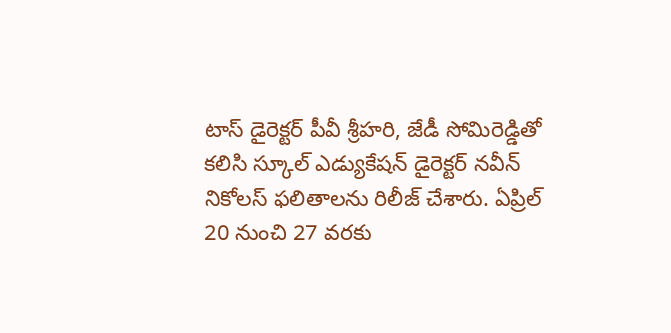టాస్ డైరెక్టర్ పీవీ శ్రీహరి, జేడీ సోమిరెడ్డితో కలిసి స్కూల్ ఎడ్యుకేషన్ డైరెక్టర్ నవీన్ నికోలస్ ఫలితాలను రిలీజ్ చేశారు. ఏప్రిల్ 20 నుంచి 27 వరకు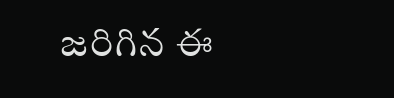జరిగిన ఈ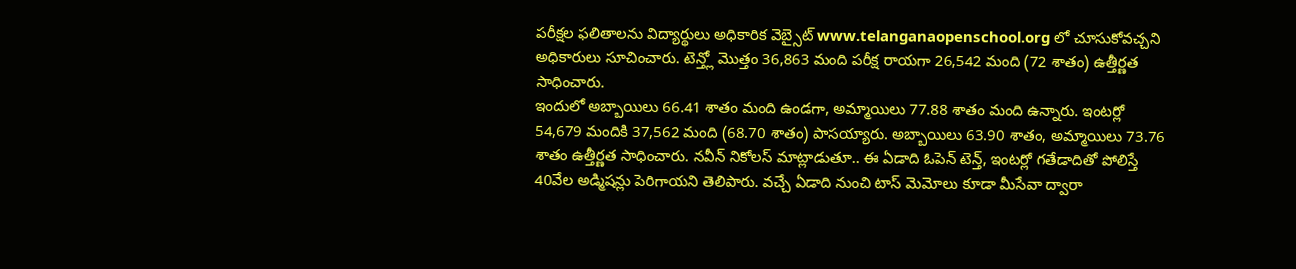పరీక్షల ఫలితాలను విద్యార్థులు అధికారిక వెబ్సైట్ www.telanganaopenschool.org లో చూసుకోవచ్చని అధికారులు సూచించారు. టెన్త్లో మొత్తం 36,863 మంది పరీక్ష రాయగా 26,542 మంది (72 శాతం) ఉత్తీర్ణత సాధించారు.
ఇందులో అబ్బాయిలు 66.41 శాతం మంది ఉండగా, అమ్మాయిలు 77.88 శాతం మంది ఉన్నారు. ఇంటర్లో 54,679 మందికి 37,562 మంది (68.70 శాతం) పాసయ్యారు. అబ్బాయిలు 63.90 శాతం, అమ్మాయిలు 73.76 శాతం ఉత్తీర్ణత సాధించారు. నవీన్ నికోలస్ మాట్లాడుతూ.. ఈ ఏడాది ఓపెన్ టెన్త్, ఇంటర్లో గతేడాదితో పోలిస్తే 40వేల అడ్మిషన్లు పెరిగాయని తెలిపారు. వచ్చే ఏడాది నుంచి టాస్ మెమోలు కూడా మీసేవా ద్వారా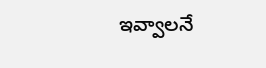ఇవ్వాలనే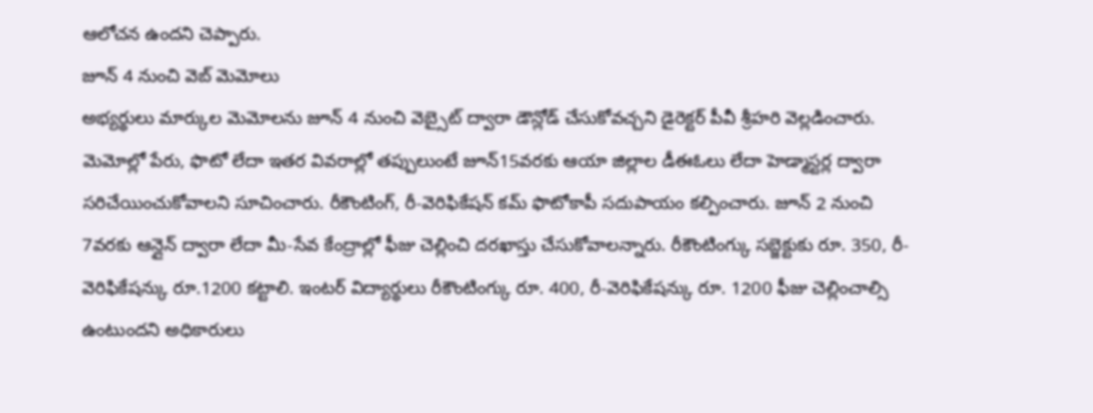ఆలోచన ఉందని చెప్పారు.
జూన్ 4 నుంచి వెబ్ మెమోలు
అభ్యర్థులు మార్కుల మెమోలను జూన్ 4 నుంచి వెబ్సైట్ ద్వారా డౌన్లోడ్ చేసుకోవచ్చని డైరెక్టర్ పీవీ శ్రీహరి వెల్లడించారు. మెమోల్లో పేరు, ఫొటో లేదా ఇతర వివరాల్లో తప్పులుంటే జూన్15వరకు ఆయా జిల్లాల డీఈఓలు లేదా హెడ్మాస్టర్ల ద్వారా సరిచేయించుకోవాలని సూచించారు. రీకౌంటింగ్, రీ-వెరిఫికేషన్ కమ్ ఫొటోకాపీ సదుపాయం కల్పించారు. జూన్ 2 నుంచి 7వరకు ఆన్లైన్ ద్వారా లేదా మీ-సేవ కేంద్రాల్లో ఫీజు చెల్లించి దరఖాస్తు చేసుకోవాలన్నారు. రీకౌంటింగ్కు సబ్జెక్టుకు రూ. 350, రీ-వెరిఫికేషన్కు రూ.1200 కట్టాలి. ఇంటర్ విద్యార్థులు రీకౌంటింగ్కు రూ. 400, రీ-వెరిఫికేషన్కు రూ. 1200 ఫీజు చెల్లించాల్సి ఉంటుందని అధికారులు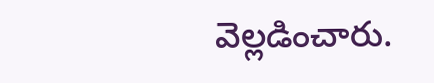వెల్లడించారు.